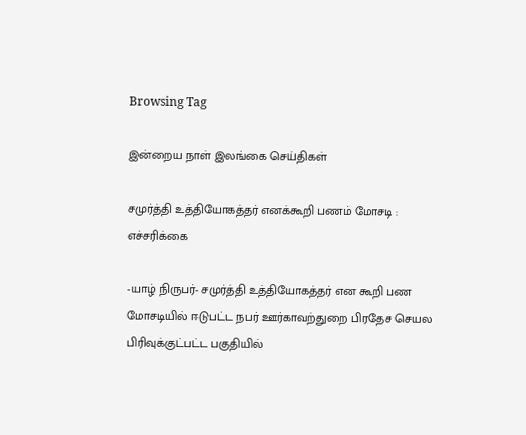Browsing Tag

இன்றைய நாள் இலங்கை செய்திகள்

சமுர்த்தி உத்தியோகத்தர் எனக்கூறி பணம் மோசடி : எச்சரிக்கை

-யாழ் நிருபர்- சமுர்த்தி உத்தியோகத்தர் என கூறி பண மோசடியில் ஈடுபட்ட நபர் ஊர்காவற்துறை பிரதேச செயல பிரிவுக்குட்பட்ட பகுதியில்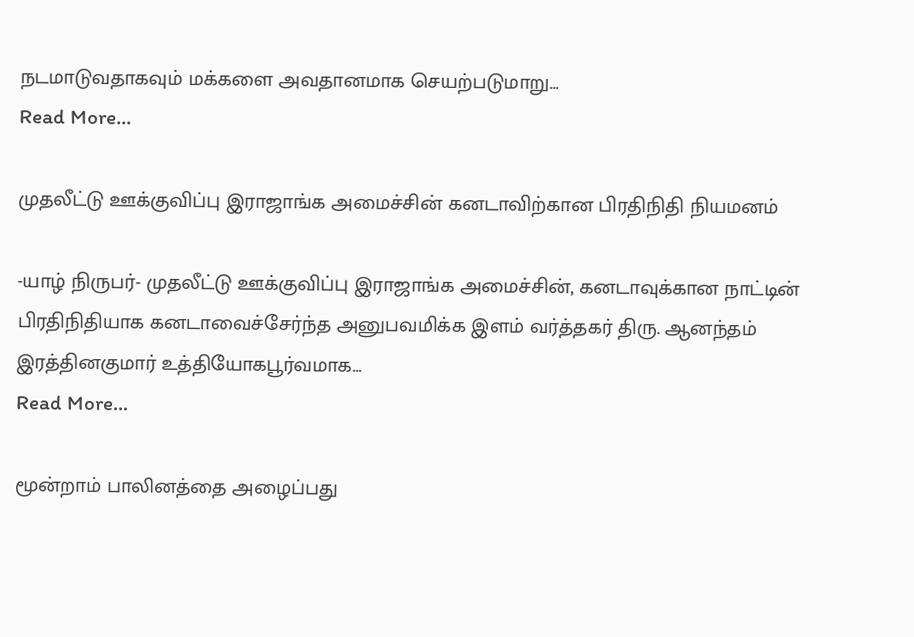நடமாடுவதாகவும் மக்களை அவதானமாக செயற்படுமாறு…
Read More...

முதலீட்டு ஊக்குவிப்பு இராஜாங்க அமைச்சின் கனடாவிற்கான பிரதிநிதி நியமனம்

-யாழ் நிருபர்- முதலீட்டு ஊக்குவிப்பு இராஜாங்க அமைச்சின், கனடாவுக்கான நாட்டின் பிரதிநிதியாக கனடாவைச்சேர்ந்த அனுபவமிக்க இளம் வர்த்தகர் திரு. ஆனந்தம் இரத்தினகுமார் உத்தியோகபூர்வமாக…
Read More...

மூன்றாம் பாலினத்தை அழைப்பது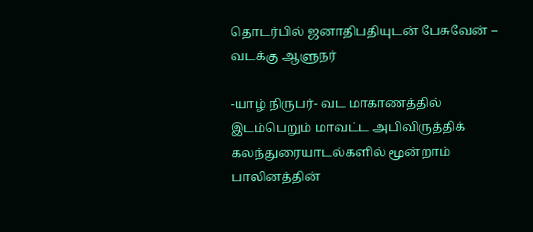தொடர்பில் ஜனாதிபதியுடன் பேசுவேன் – வடக்கு ஆளுநர்

-யாழ் நிருபர்- வட மாகாணத்தில் இடம்பெறும் மாவட்ட அபிவிருத்திக் கலந்துரையாடல்களில் மூன்றாம் பாலினத்தின்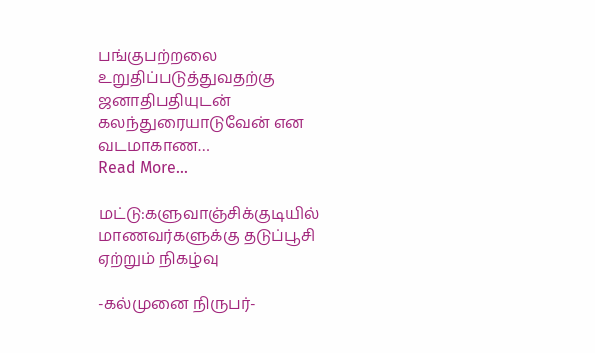பங்குபற்றலை உறுதிப்படுத்துவதற்கு ஜனாதிபதியுடன் கலந்துரையாடுவேன் என வடமாகாண…
Read More...

மட்டு:களுவாஞ்சிக்குடியில் மாணவர்களுக்கு தடுப்பூசி ஏற்றும் நிகழ்வு

-கல்முனை நிருபர்-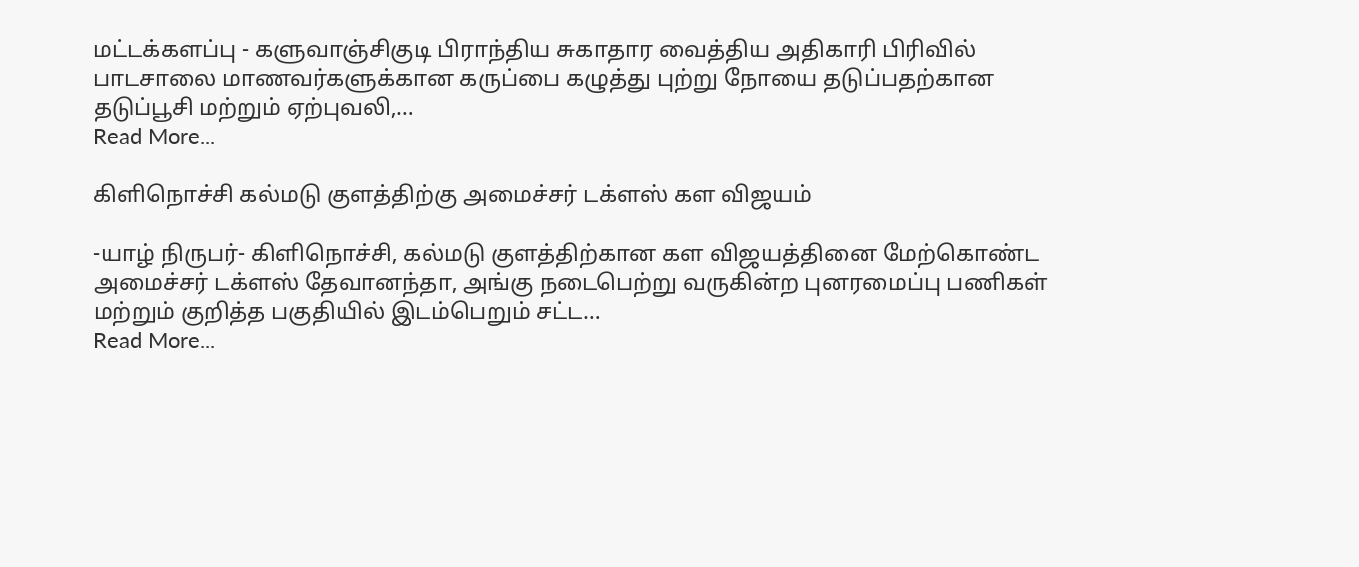மட்டக்களப்பு - களுவாஞ்சிகுடி பிராந்திய சுகாதார வைத்திய அதிகாரி பிரிவில் பாடசாலை மாணவர்களுக்கான கருப்பை கழுத்து புற்று நோயை தடுப்பதற்கான தடுப்பூசி மற்றும் ஏற்புவலி,…
Read More...

கிளிநொச்சி கல்மடு குளத்திற்கு அமைச்சர் டக்ளஸ் கள விஜயம்

-யாழ் நிருபர்- கிளிநொச்சி, கல்மடு குளத்திற்கான கள விஜயத்தினை மேற்கொண்ட அமைச்சர் டக்ளஸ் தேவானந்தா, அங்கு நடைபெற்று வருகின்ற புனரமைப்பு பணிகள் மற்றும் குறித்த பகுதியில் இடம்பெறும் சட்ட…
Read More...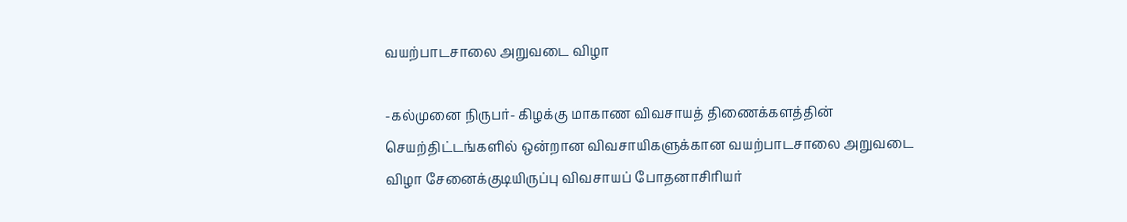வயற்பாடசாலை அறுவடை விழா

-கல்முனை நிருபர்- கிழக்கு மாகாண விவசாயத் திணைக்களத்தின் செயற்திட்டங்களில் ஒன்றான விவசாயிகளுக்கான வயற்பாடசாலை அறுவடை விழா சேனைக்குடியிருப்பு விவசாயப் போதனாசிரியர்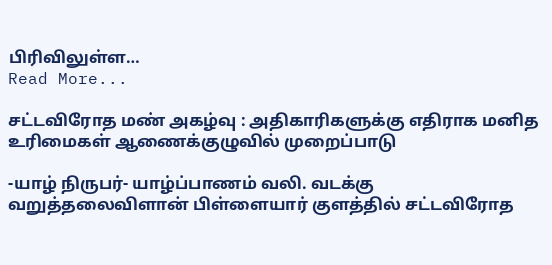பிரிவிலுள்ள…
Read More...

சட்டவிரோத மண் அகழ்வு : அதிகாரிகளுக்கு எதிராக மனித உரிமைகள் ஆணைக்குழுவில் முறைப்பாடு

-யாழ் நிருபர்- யாழ்ப்பாணம் வலி. வடக்கு வறுத்தலைவிளான் பிள்ளையார் குளத்தில் சட்டவிரோத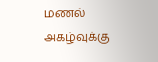மணல் அகழ்வுக்கு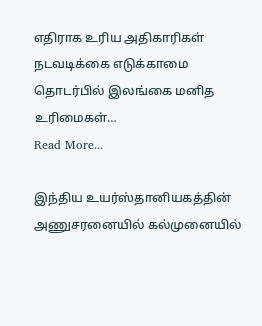எதிராக உரிய அதிகாரிகள் நடவடிக்கை எடுக்காமை தொடர்பில் இலங்கை மனித உரிமைகள்…
Read More...

இந்திய உயர்ஸ்தானியகத்தின் அணுசரனையில் கல்முனையில்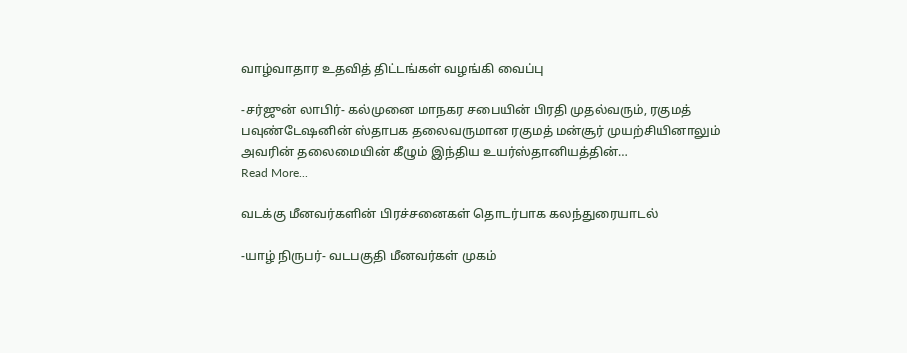வாழ்வாதார உதவித் திட்டங்கள் வழங்கி வைப்பு

-சர்ஜுன் லாபிர்- கல்முனை மாநகர சபையின் பிரதி முதல்வரும், ரகுமத் பவுண்டேஷனின் ஸ்தாபக தலைவருமான ரகுமத் மன்சூர் முயற்சியினாலும் அவரின் தலைமையின் கீழும் இந்திய உயர்ஸ்தானியத்தின்…
Read More...

வடக்கு மீனவர்களின் பிரச்சனைகள் தொடர்பாக கலந்துரையாடல்

-யாழ் நிருபர்- வடபகுதி மீனவர்கள் முகம்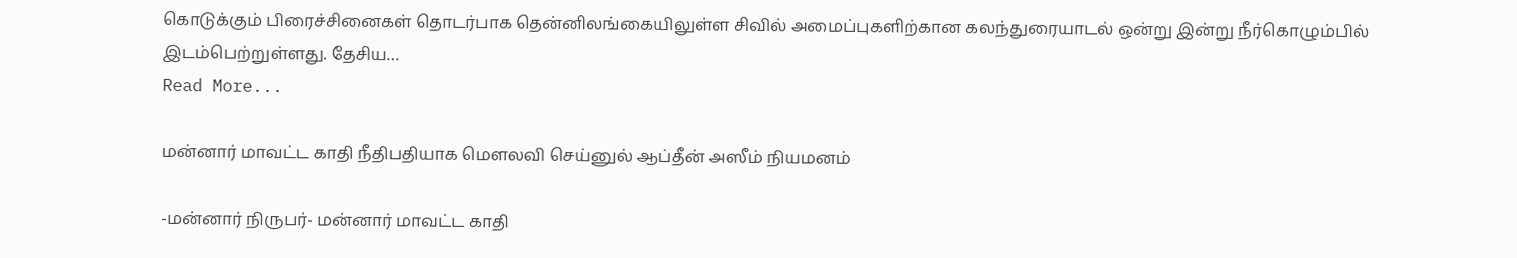கொடுக்கும் பிரைச்சினைகள் தொடர்பாக தென்னிலங்கையிலுள்ள சிவில் அமைப்புகளிற்கான கலந்துரையாடல் ஒன்று இன்று நீர்கொழும்பில் இடம்பெற்றுள்ளது. தேசிய…
Read More...

மன்னார் மாவட்ட காதி நீதிபதியாக மௌலவி செய்னுல் ஆப்தீன் அஸீம் நியமனம்

-மன்னார் நிருபர்- மன்னார் மாவட்ட காதி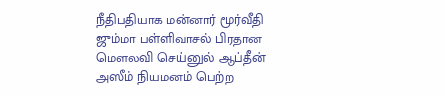நீதிபதியாக மன்னார் மூர்வீதி ஜும்மா பள்ளிவாசல் பிரதான மௌலவி செய்னுல் ஆப்தீன் அஸீம் நியமனம் பெற்ற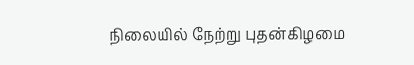நிலையில் நேற்று புதன்கிழமை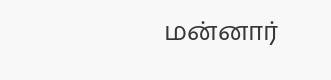மன்னார்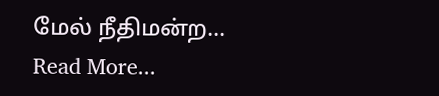மேல் நீதிமன்ற…
Read More...